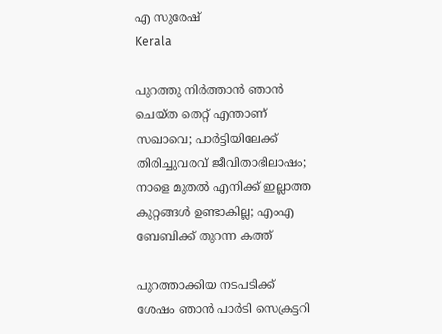എ സുരേഷ്
Kerala

പുറത്തു നിര്‍ത്താന്‍ ഞാന്‍ ചെയ്ത തെറ്റ് എന്താണ് സഖാവെ; പാര്‍ട്ടിയിലേക്ക് തിരിച്ചുവരവ് ജീവിതാഭിലാഷം; നാളെ മുതല്‍ എനിക്ക് ഇല്ലാത്ത കുറ്റങ്ങള്‍ ഉണ്ടാകില്ല; എംഎ ബേബിക്ക് തുറന്ന കത്ത്

പുറത്താക്കിയ നടപടിക്ക് ശേഷം ഞാന്‍ പാര്‍ടി സെക്രട്ടറി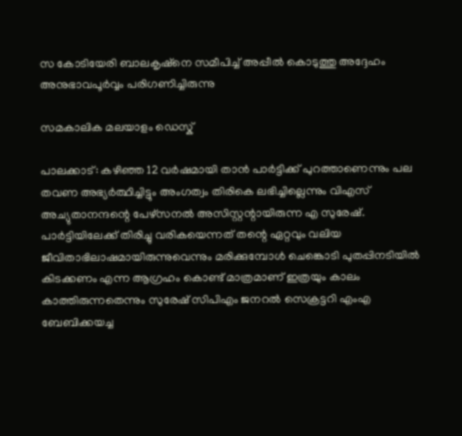സ കോടിയേരി ബാലകൃഷ്‌നെ സമീപിച്ച് അപ്പീല്‍ കൊടുത്തു അദ്ദേഹം അനുഭാവപൂര്‍വ്വം പരിഗണിച്ചിരുന്നു

സമകാലിക മലയാളം ഡെസ്ക്

പാലക്കാട്: കഴിഞ്ഞ 12 വര്‍ഷമായി താന്‍ പാര്‍ട്ടിക്ക് പുറത്താണെന്നും പല തവണ അഭ്യര്‍ത്ഥിച്ചിട്ടും അംഗത്വം തിരികെ ലഭിച്ചില്ലെന്നും വിഎസ് അച്യുതാനന്ദന്റെ പേഴ്‌സനല്‍ അസിസ്റ്റന്റായിരുന്ന എ സുരേഷ്. പാര്‍ട്ടിയിലേക്ക് തിരിച്ചു വരികയെന്നത് തന്റെ ഏറ്റവും വലിയ ജീവിതാഭിലാഷമായിരുന്നുവെന്നും മരിക്കുമ്പോള്‍ ചെങ്കൊടി പുതപ്പിനടിയില്‍ കിടക്കണം എന്ന ആഗ്രഹം കൊണ്ട് മാത്രമാണ് ഇത്രയും കാലം കാത്തിരുന്നതെന്നും സുരേഷ് സിപിഎം ജനറല്‍ സെക്രട്ടറി എംഎ ബേബിക്കയച്ച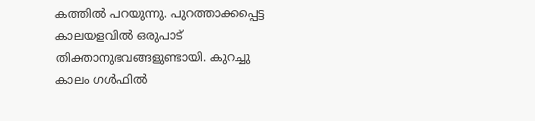കത്തില്‍ പറയുന്നു. പുറത്താക്കപ്പെട്ട കാലയളവില്‍ ഒരുപാട് തിക്താനുഭവങ്ങളുണ്ടായി. കുറച്ചു കാലം ഗള്‍ഫില്‍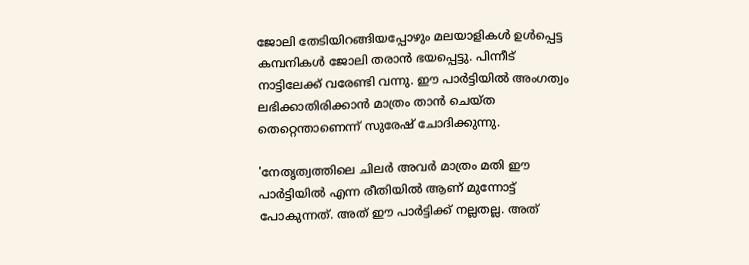ജോലി തേടിയിറങ്ങിയപ്പോഴും മലയാളികള്‍ ഉള്‍പ്പെട്ട കമ്പനികള്‍ ജോലി തരാന്‍ ഭയപ്പെട്ടു. പിന്നീട് നാട്ടിലേക്ക് വരേണ്ടി വന്നു. ഈ പാര്‍ട്ടിയില്‍ അംഗത്വം ലഭിക്കാതിരിക്കാന്‍ മാത്രം താന്‍ ചെയ്ത തെറ്റെന്താണെന്ന് സുരേഷ് ചോദിക്കുന്നു.

'നേതൃത്വത്തിലെ ചിലര്‍ അവര്‍ മാത്രം മതി ഈ പാര്‍ട്ടിയില്‍ എന്ന രീതിയില്‍ ആണ് മുന്നോട്ട് പോകുന്നത്. അത് ഈ പാര്‍ട്ടിക്ക് നല്ലതല്ല. അത്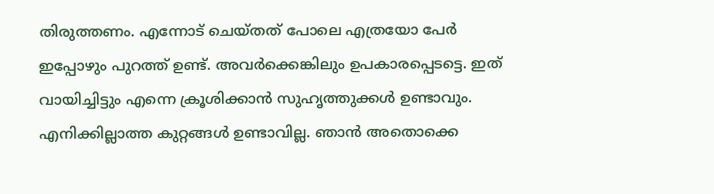തിരുത്തണം. എന്നോട് ചെയ്തത് പോലെ എത്രയോ പേര്‍ ഇപ്പോഴും പുറത്ത് ഉണ്ട്. അവര്‍ക്കെങ്കിലും ഉപകാരപ്പെടട്ടെ. ഇത് വായിച്ചിട്ടും എന്നെ ക്രൂശിക്കാന്‍ സുഹൃത്തുക്കള്‍ ഉണ്ടാവും. എനിക്കില്ലാത്ത കുറ്റങ്ങള്‍ ഉണ്ടാവില്ല. ഞാന്‍ അതൊക്കെ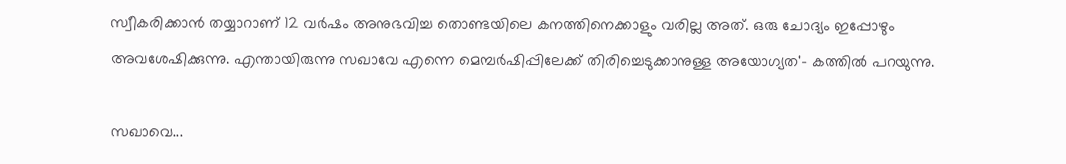സ്വീകരിക്കാന്‍ തയ്യാറാണ് 12 വര്‍ഷം അനുഭവിച്ച തൊണ്ടയിലെ കനത്തിനെക്കാളും വരില്ല അത്. ഒരു ചോദ്യം ഇപ്പോഴും അവശേഷിക്കുന്നു. എന്തായിരുന്നു സഖാവേ എന്നെ മെമ്പര്‍ഷിപ്പിലേക്ക് തിരിച്ചെടുക്കാനുള്ള അയോഗ്യത'- കത്തില്‍ പറയുന്നു.

സഖാവെ...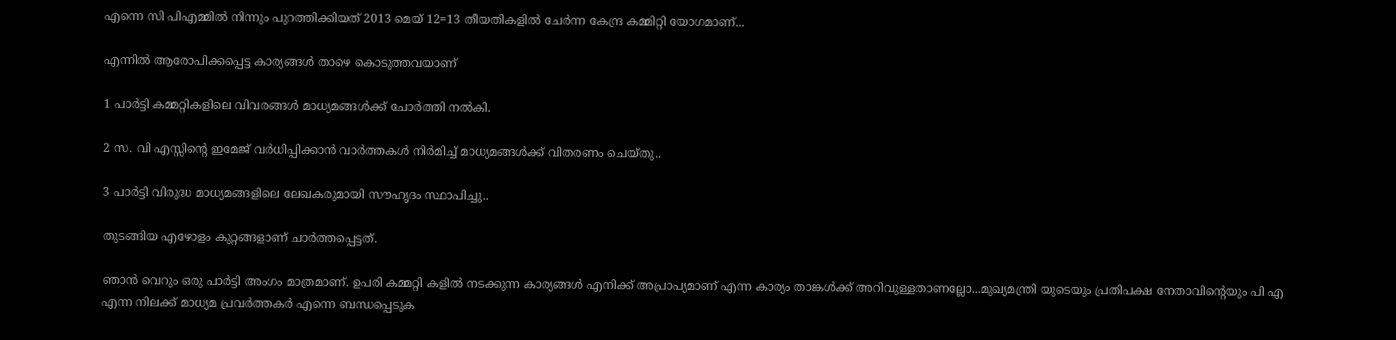എന്നെ സി പിഎമ്മില്‍ നിന്നും പുറത്തിക്കിയത് 2013 മെയ് 12=13 തീയതികളില്‍ ചേര്‍ന്ന കേന്ദ്ര കമ്മിറ്റി യോഗമാണ്...

എന്നില്‍ ആരോപിക്കപ്പെട്ട കാര്യങ്ങള്‍ താഴെ കൊടുത്തവയാണ്

1 പാര്‍ട്ടി കമ്മറ്റികളിലെ വിവരങ്ങള്‍ മാധ്യമങ്ങള്‍ക്ക് ചോര്‍ത്തി നല്‍കി.

2 സ. വി എസ്സിന്റെ ഇമേജ് വര്‍ധിപ്പിക്കാന്‍ വാര്‍ത്തകള്‍ നിര്‍മിച്ച് മാധ്യമങ്ങള്‍ക്ക് വിതരണം ചെയ്തു..

3 പാര്‍ട്ടി വിരുദ്ധ മാധ്യമങ്ങളിലെ ലേഖകരുമായി സൗഹൃദം സ്ഥാപിച്ചു..

തുടങ്ങിയ എഴോളം കുറ്റങ്ങളാണ് ചാര്‍ത്തപ്പെട്ടത്.

ഞാന്‍ വെറും ഒരു പാര്‍ട്ടി അംഗം മാത്രമാണ്. ഉപരി കമ്മറ്റി കളില്‍ നടക്കുന്ന കാര്യങ്ങള്‍ എനിക്ക് അപ്രാപ്യമാണ് എന്ന കാര്യം താങ്കള്‍ക്ക് അറിവുള്ളതാണല്ലോ...മുഖ്യമന്ത്രി യുടെയും പ്രതിപക്ഷ നേതാവിന്റെയും പി എ എന്ന നിലക്ക് മാധ്യമ പ്രവര്‍ത്തകര്‍ എന്നെ ബന്ധപ്പെടുക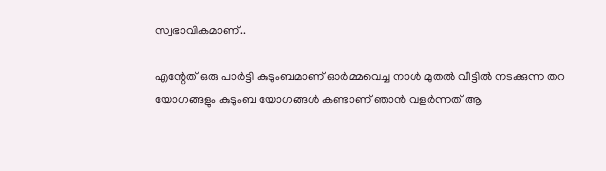സ്വഭാവികമാണ്..

എന്റേത് ഒരു പാര്‍ട്ടി കുടുംബമാണ് ഓര്‍മ്മവെച്ച നാള്‍ മുതല്‍ വീട്ടില്‍ നടക്കുന്ന തറ യോഗങ്ങളും കുടുംബ യോഗങ്ങള്‍ കണ്ടാണ് ഞാന്‍ വളര്‍ന്നത് ആ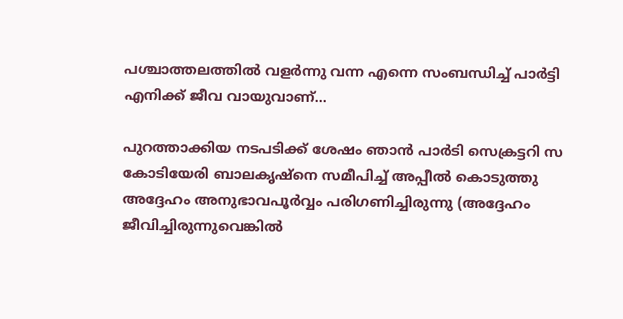പശ്ചാത്തലത്തില്‍ വളര്‍ന്നു വന്ന എന്നെ സംബന്ധിച്ച് പാര്‍ട്ടി എനിക്ക് ജീവ വായുവാണ്...

പുറത്താക്കിയ നടപടിക്ക് ശേഷം ഞാന്‍ പാര്‍ടി സെക്രട്ടറി സ കോടിയേരി ബാലകൃഷ്‌നെ സമീപിച്ച് അപ്പീല്‍ കൊടുത്തു അദ്ദേഹം അനുഭാവപൂര്‍വ്വം പരിഗണിച്ചിരുന്നു (അദ്ദേഹം ജീവിച്ചിരുന്നുവെങ്കില്‍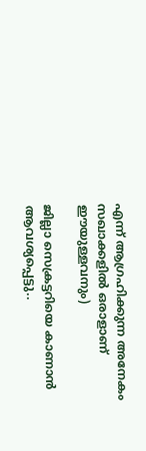എന്ന് ആഗ്രഹിക്കുന്ന അനേകം സഖാക്കളില്‍ ഒരാളാണ് ഈയുള്ളവനും)

ജില്ലാ സെക്രട്ടറിയെ കാണാന്‍ ആവശ്യപ്പെട്ടു..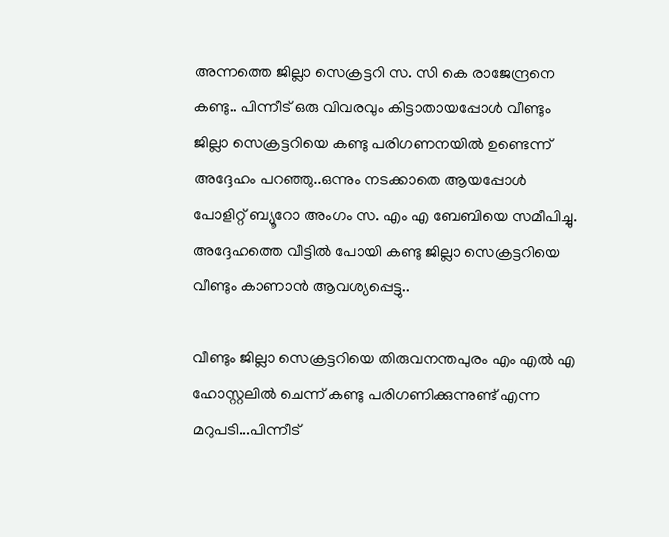അന്നത്തെ ജില്ലാ സെക്രട്ടറി സ. സി കെ രാജേന്ദ്രനെ കണ്ടു.. പിന്നീട് ഒരു വിവരവും കിട്ടാതായപ്പോള്‍ വീണ്ടും ജില്ലാ സെക്രട്ടറിയെ കണ്ടു പരിഗണനയില്‍ ഉണ്ടെന്ന് അദ്ദേഹം പറഞ്ഞു..ഒന്നും നടക്കാതെ ആയപ്പോള്‍ പോളിറ്റ് ബ്യൂറോ അംഗം സ. എം എ ബേബിയെ സമീപിച്ചു. അദ്ദേഹത്തെ വീട്ടില്‍ പോയി കണ്ടു ജില്ലാ സെക്രട്ടറിയെ വീണ്ടും കാണാന്‍ ആവശ്യപ്പെട്ടു..

വീണ്ടും ജില്ലാ സെക്രട്ടറിയെ തിരുവനന്തപുരം എം എല്‍ എ ഹോസ്റ്റലില്‍ ചെന്ന് കണ്ടു പരിഗണിക്കുന്നുണ്ട് എന്ന മറുപടി...പിന്നീട്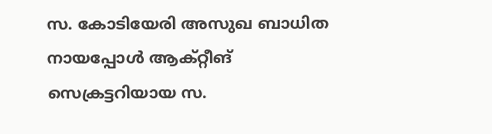സ. കോടിയേരി അസുഖ ബാധിത നായപ്പോള്‍ ആക്റ്റീങ് സെക്രട്ടറിയായ സ.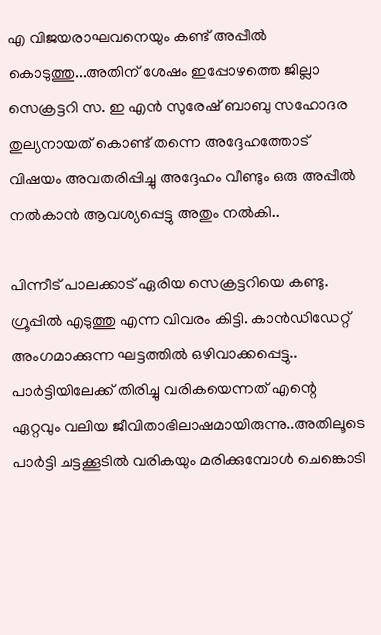എ വിജയരാഘവനെയും കണ്ട് അപ്പീല്‍ കൊടുത്തു...അതിന് ശേഷം ഇപ്പോഴത്തെ ജില്ലാ സെക്രട്ടറി സ. ഇ എന്‍ സുരേഷ് ബാബു സഹോദര തുല്യനായത് കൊണ്ട് തന്നെ അദ്ദേഹത്തോട് വിഷയം അവതരിപ്പിച്ചു അദ്ദേഹം വീണ്ടും ഒരു അപ്പീല്‍ നല്‍കാന്‍ ആവശ്യപ്പെട്ടു അതും നല്‍കി..

പിന്നീട് പാലക്കാട് ഏരിയ സെക്രട്ടറിയെ കണ്ടു. ഗ്രൂപ്പില്‍ എടുത്തു എന്ന വിവരം കിട്ടി. കാന്‍ഡിഡേറ്റ് അംഗമാക്കുന്ന ഘട്ടത്തില്‍ ഒഴിവാക്കപ്പെട്ടു.. പാര്‍ട്ടിയിലേക്ക് തിരിച്ചു വരികയെന്നത് എന്റെ ഏറ്റവും വലിയ ജീവിതാഭിലാഷമായിരുന്നു..അതിലൂടെ പാര്‍ട്ടി ചട്ടക്കൂടില്‍ വരികയും മരിക്കുമ്പോള്‍ ചെങ്കൊടി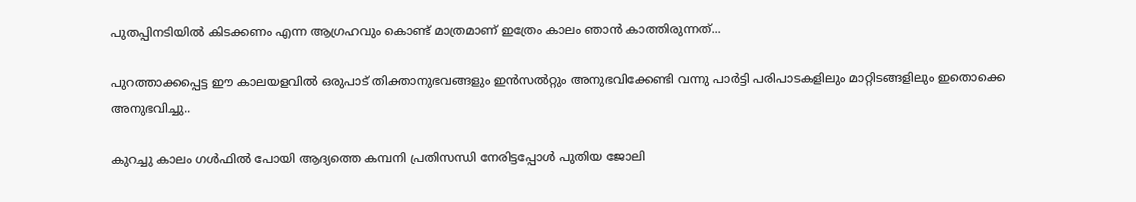പുതപ്പിനടിയില്‍ കിടക്കണം എന്ന ആഗ്രഹവും കൊണ്ട് മാത്രമാണ് ഇത്രേം കാലം ഞാന്‍ കാത്തിരുന്നത്...

പുറത്താക്കപ്പെട്ട ഈ കാലയളവില്‍ ഒരുപാട് തിക്താനുഭവങ്ങളും ഇന്‍സല്‍റ്റും അനുഭവിക്കേണ്ടി വന്നു പാര്‍ട്ടി പരിപാടകളിലും മാറ്റിടങ്ങളിലും ഇതൊക്കെ അനുഭവിച്ചു..

കുറച്ചു കാലം ഗള്‍ഫില്‍ പോയി ആദ്യത്തെ കമ്പനി പ്രതിസന്ധി നേരിട്ടപ്പോള്‍ പുതിയ ജോലി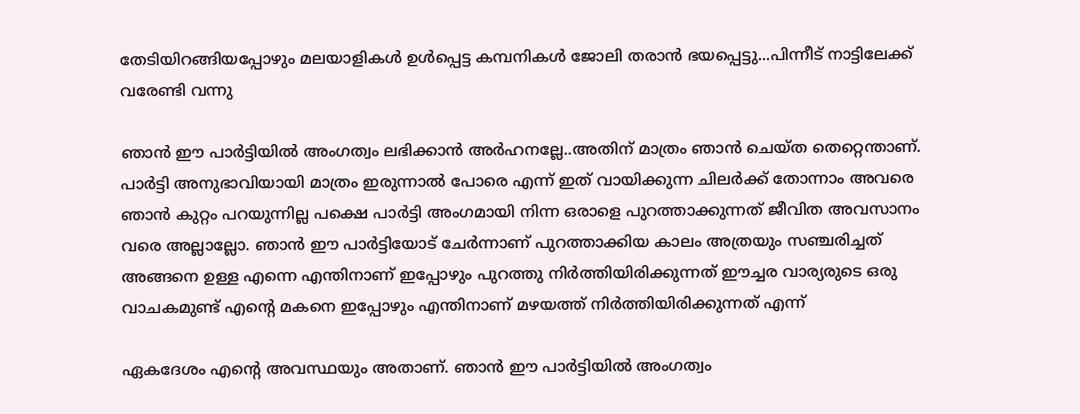തേടിയിറങ്ങിയപ്പോഴും മലയാളികള്‍ ഉള്‍പ്പെട്ട കമ്പനികള്‍ ജോലി തരാന്‍ ഭയപ്പെട്ടു...പിന്നീട് നാട്ടിലേക്ക് വരേണ്ടി വന്നു

ഞാന്‍ ഈ പാര്‍ട്ടിയില്‍ അംഗത്വം ലഭിക്കാന്‍ അര്‍ഹനല്ലേ..അതിന് മാത്രം ഞാന്‍ ചെയ്ത തെറ്റെന്താണ്. പാര്‍ട്ടി അനുഭാവിയായി മാത്രം ഇരുന്നാല്‍ പോരെ എന്ന് ഇത് വായിക്കുന്ന ചിലര്‍ക്ക് തോന്നാം അവരെ ഞാന്‍ കുറ്റം പറയുന്നില്ല പക്ഷെ പാര്‍ട്ടി അംഗമായി നിന്ന ഒരാളെ പുറത്താക്കുന്നത് ജീവിത അവസാനം വരെ അല്ലാല്ലോ. ഞാന്‍ ഈ പാര്‍ട്ടിയോട് ചേര്‍ന്നാണ് പുറത്താക്കിയ കാലം അത്രയും സഞ്ചരിച്ചത് അങ്ങനെ ഉള്ള എന്നെ എന്തിനാണ് ഇപ്പോഴും പുറത്തു നിര്‍ത്തിയിരിക്കുന്നത് ഈച്ചര വാര്യരുടെ ഒരു വാചകമുണ്ട് എന്റെ മകനെ ഇപ്പോഴും എന്തിനാണ് മഴയത്ത് നിര്‍ത്തിയിരിക്കുന്നത് എന്ന്

ഏകദേശം എന്റെ അവസ്ഥയും അതാണ്. ഞാന്‍ ഈ പാര്‍ട്ടിയില്‍ അംഗത്വം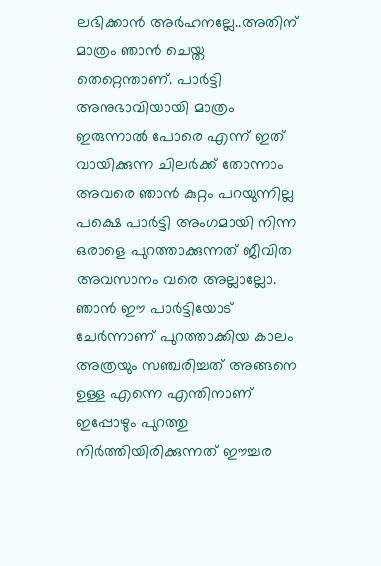ലഭിക്കാന്‍ അര്‍ഹനല്ലേ..അതിന് മാത്രം ഞാന്‍ ചെയ്ത തെറ്റെന്താണ്. പാര്‍ട്ടി അനുഭാവിയായി മാത്രം ഇരുന്നാല്‍ പോരെ എന്ന് ഇത് വായിക്കുന്ന ചിലര്‍ക്ക് തോന്നാം അവരെ ഞാന്‍ കുറ്റം പറയുന്നില്ല പക്ഷെ പാര്‍ട്ടി അംഗമായി നിന്ന ഒരാളെ പുറത്താക്കുന്നത് ജീവിത അവസാനം വരെ അല്ലാല്ലോ. ഞാന്‍ ഈ പാര്‍ട്ടിയോട് ചേര്‍ന്നാണ് പുറത്താക്കിയ കാലം അത്രയും സഞ്ചരിച്ചത് അങ്ങനെ ഉള്ള എന്നെ എന്തിനാണ് ഇപ്പോഴും പുറത്തു നിര്‍ത്തിയിരിക്കുന്നത് ഈച്ചര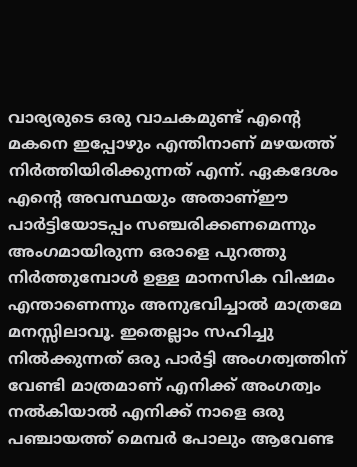വാര്യരുടെ ഒരു വാചകമുണ്ട് എന്റെ മകനെ ഇപ്പോഴും എന്തിനാണ് മഴയത്ത് നിര്‍ത്തിയിരിക്കുന്നത് എന്ന്. ഏകദേശം എന്റെ അവസ്ഥയും അതാണ്ഈ പാര്‍ട്ടിയോടപ്പം സഞ്ചരിക്കണമെന്നും അംഗമായിരുന്ന ഒരാളെ പുറത്തു നിര്‍ത്തുമ്പോള്‍ ഉള്ള മാനസിക വിഷമം എന്താണെന്നും അനുഭവിച്ചാല്‍ മാത്രമേ മനസ്സിലാവൂ. ഇതെല്ലാം സഹിച്ചു നില്‍ക്കുന്നത് ഒരു പാര്‍ട്ടി അംഗത്വത്തിന് വേണ്ടി മാത്രമാണ് എനിക്ക് അംഗത്വം നല്‍കിയാല്‍ എനിക്ക് നാളെ ഒരു പഞ്ചായത്ത് മെമ്പര്‍ പോലും ആവേണ്ട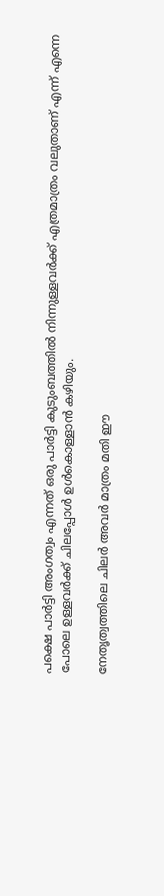പക്ഷെ പാര്‍ട്ടി അംഗത്വം എന്നത് ഒരു പാര്‍ട്ടി കുടുംബത്തില്‍ നിന്നുള്ളവര്‍ക്ക് എത്രമാത്രം വലുതാണ് എന്ന് എന്നെ പോലെ ഉള്ളവര്‍ക്ക് ചിലപ്പോള്‍ ഉള്‍കൊള്ളാന്‍ കഴിയും.

നേതൃത്വത്തിലെ ചിലര്‍ അവര്‍ മാത്രം മതി ഈ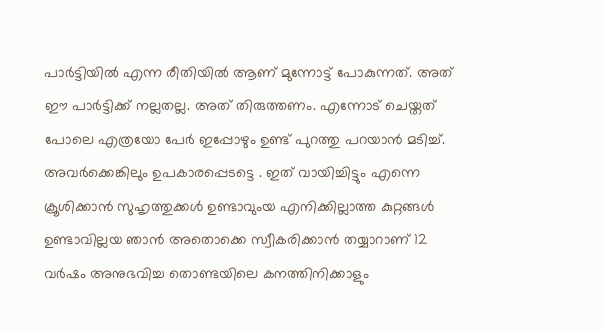പാര്‍ട്ടിയില്‍ എന്ന രീതിയില്‍ ആണ് മുന്നോട്ട് പോകുന്നത്. അത് ഈ പാര്‍ട്ടിക്ക് നല്ലതല്ല. അത് തിരുത്തണം. എന്നോട് ചെയ്തത് പോലെ എത്രയോ പേര്‍ ഇപ്പോഴും ഉണ്ട് പുറത്തു പറയാന്‍ മടിച്ച്. അവര്‍ക്കെങ്കിലും ഉപകാരപ്പെടട്ടെ . ഇത് വായിച്ചിട്ടും എന്നെ ക്രൂശിക്കാന്‍ സുഹൃത്തുക്കള്‍ ഉണ്ടാവുംയ എനിക്കില്ലാത്ത കുറ്റങ്ങള്‍ ഉണ്ടാവില്ലയ ഞാന്‍ അതൊക്കെ സ്വീകരിക്കാന്‍ തയ്യാറാണ് 12 വര്‍ഷം അനുഭവിച്ച തൊണ്ടയിലെ കനത്തിനിക്കാളും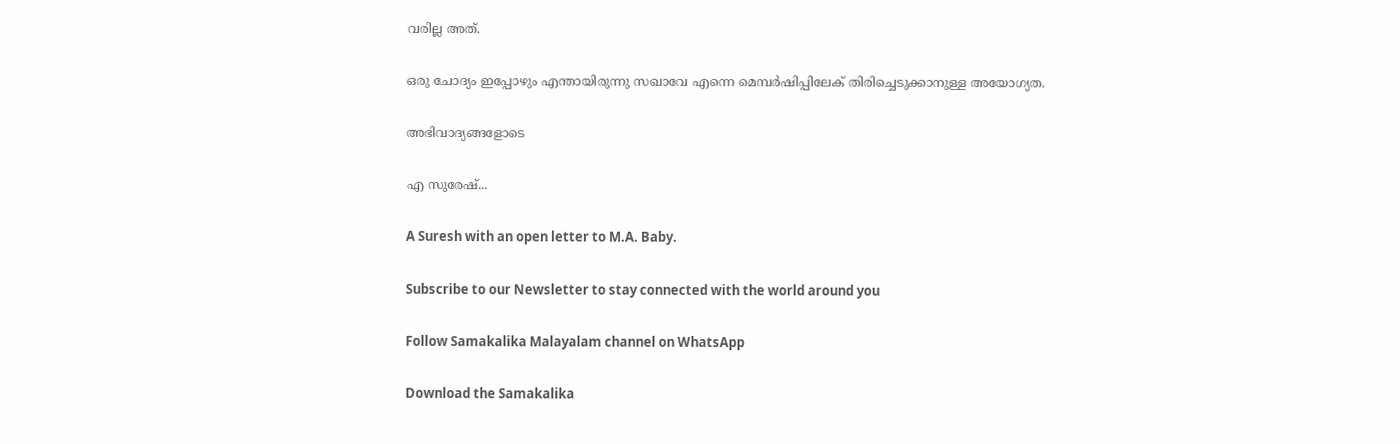വരില്ല അത്.

ഒരു ചോദ്യം ഇപ്പോഴും എന്തായിരുന്നു സഖാവേ എന്നെ മെമ്പര്‍ഷിപ്പിലേക് തിരിച്ചെടുക്കാനുള്ള അയോഗ്യത.

അഭിവാദ്യങ്ങളോടെ

എ സുരേഷ്...

A Suresh with an open letter to M.A. Baby.

Subscribe to our Newsletter to stay connected with the world around you

Follow Samakalika Malayalam channel on WhatsApp

Download the Samakalika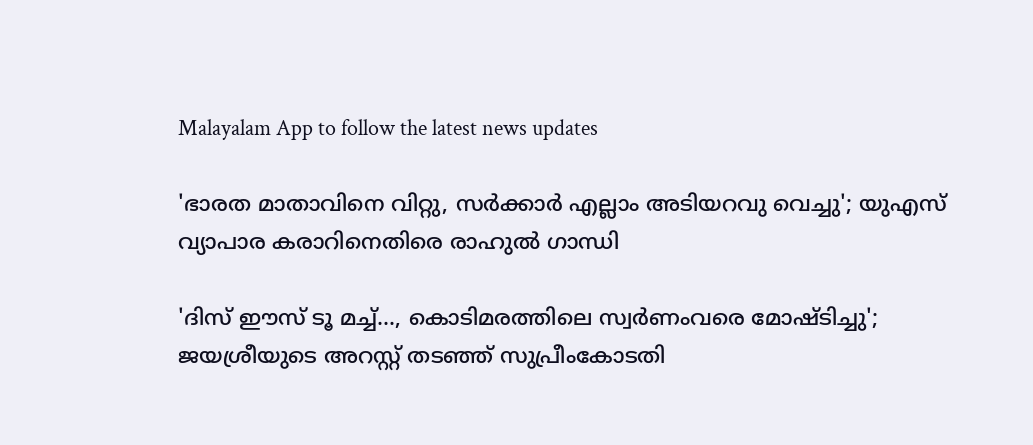Malayalam App to follow the latest news updates

'ഭാരത മാതാവിനെ വിറ്റു, സര്‍ക്കാര്‍ എല്ലാം അടിയറവു വെച്ചു'; യുഎസ്‌ വ്യാപാര കരാറിനെതിരെ രാഹുല്‍ ഗാന്ധി

'ദിസ് ഈസ് ടൂ മച്ച്..., കൊടിമരത്തിലെ സ്വർണംവരെ മോഷ്ടിച്ചു'; ജയശ്രീയുടെ അറസ്റ്റ് തടഞ്ഞ് സുപ്രീംകോടതി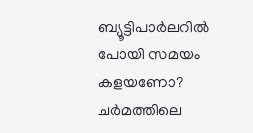ബ്യൂട്ടിപാർലറിൽ പോയി സമയം കളയണോ? ചർമത്തിലെ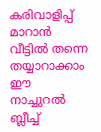കരിവാളിപ്പ് മാറാൻ വീട്ടിൽ തന്നെ തയ്യാറാക്കാം ഈ നാച്ചുറൽ ബ്ലീച്ച്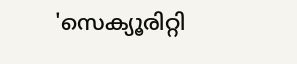'സെക്യൂരിറ്റി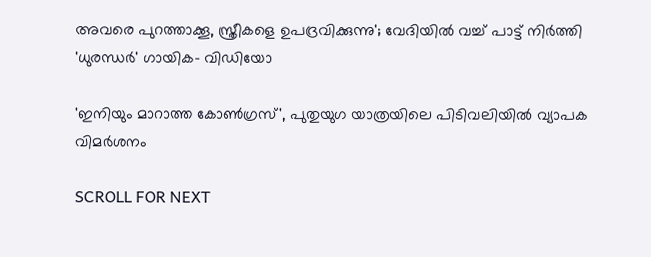അവരെ പുറത്താക്കൂ, സ്ത്രീകളെ ഉപദ്രവിക്കുന്നു'; വേദിയിൽ വച്ച് പാട്ട് നിർത്തി 'ധുരന്ധർ' ഗായിക- വിഡിയോ

'ഇനിയും മാറാത്ത കോണ്‍ഗ്രസ്', പുതുയുഗ യാത്രയിലെ പിടിവലിയില്‍ വ്യാപക വിമര്‍ശനം

SCROLL FOR NEXT